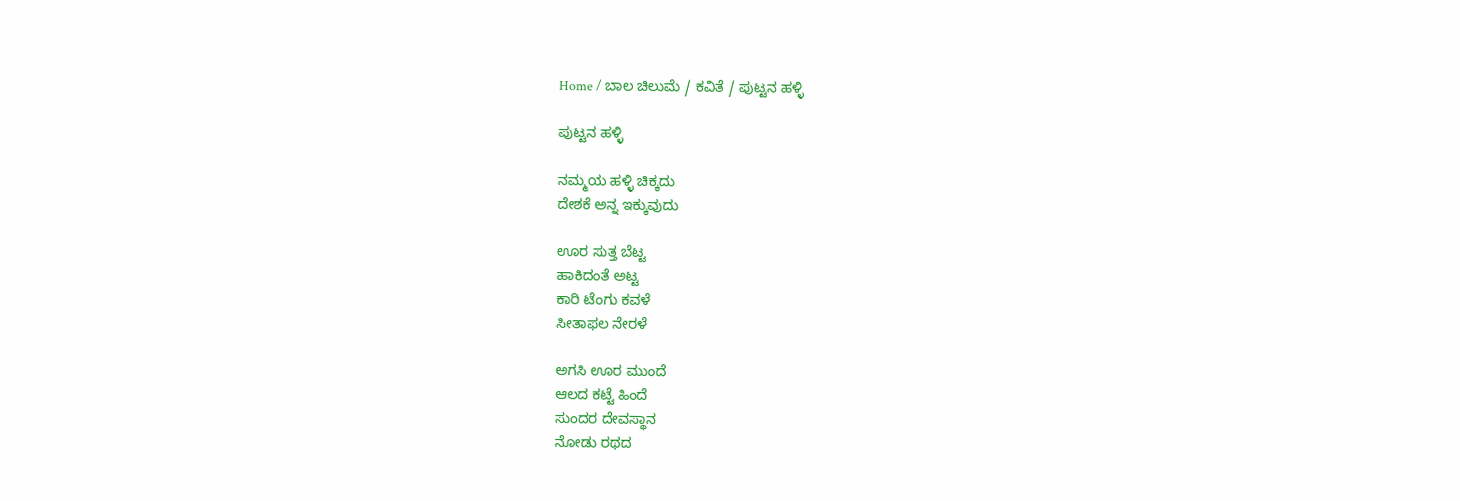Home / ಬಾಲ ಚಿಲುಮೆ / ಕವಿತೆ / ಪುಟ್ಟನ ಹಳ್ಳಿ

ಪುಟ್ಟನ ಹಳ್ಳಿ

ನಮ್ಮಯ ಹಳ್ಳಿ ಚಿಕ್ಕದು
ದೇಶಕೆ ಅನ್ನ ಇಕ್ಕುವುದು

ಊರ ಸುತ್ತ ಬೆಟ್ಟ
ಹಾಕಿದಂತೆ ಅಟ್ಟ
ಕಾರಿ ಟೆಂಗು ಕವಳೆ
ಸೀತಾಫಲ ನೇರಳೆ

ಅಗಸಿ ಊರ ಮುಂದೆ
ಆಲದ ಕಟ್ಟೆ ಹಿಂದೆ
ಸುಂದರ ದೇವಸ್ಥಾನ
ನೋಡು ರಥದ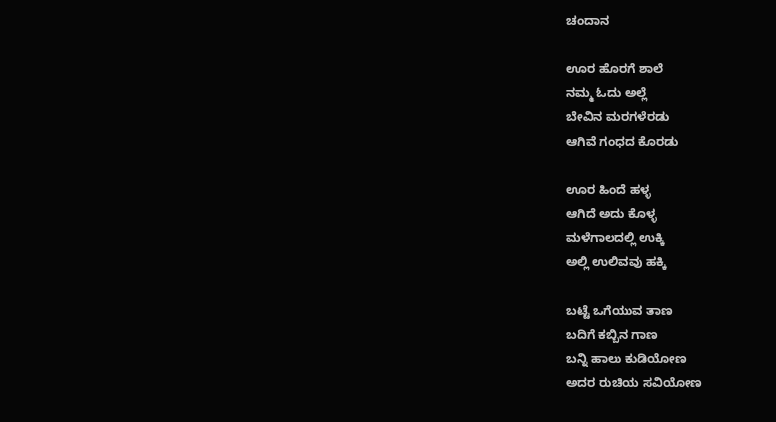ಚಂದಾನ

ಊರ ಹೊರಗೆ ಶಾಲೆ
ನಮ್ಮ ಓದು ಅಲ್ಲೆ
ಬೇವಿನ ಮರಗಳೆರಡು
ಆಗಿವೆ ಗಂಧದ ಕೊರಡು

ಊರ ಹಿಂದೆ ಹಳ್ಳ
ಆಗಿದೆ ಅದು ಕೊಳ್ಳ
ಮಳೆಗಾಲದಲ್ಲಿ ಉಕ್ಕಿ
ಅಲ್ಲಿ ಉಲಿವವು ಹಕ್ಕಿ

ಬಟ್ಟೆ ಒಗೆಯುವ ತಾಣ
ಬದಿಗೆ ಕಬ್ಬಿನ ಗಾಣ
ಬನ್ನಿ ಹಾಲು ಕುಡಿಯೋಣ
ಅದರ ರುಚಿಯ ಸವಿಯೋಣ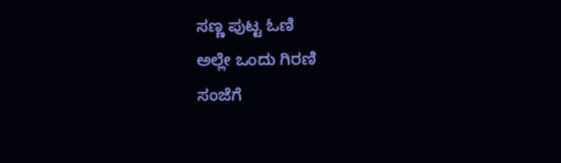ಸಣ್ಣ ಪುಟ್ಟ ಓಣಿ
ಅಲ್ಲೇ ಒಂದು ಗಿರಣಿ
ಸಂಜೆಗೆ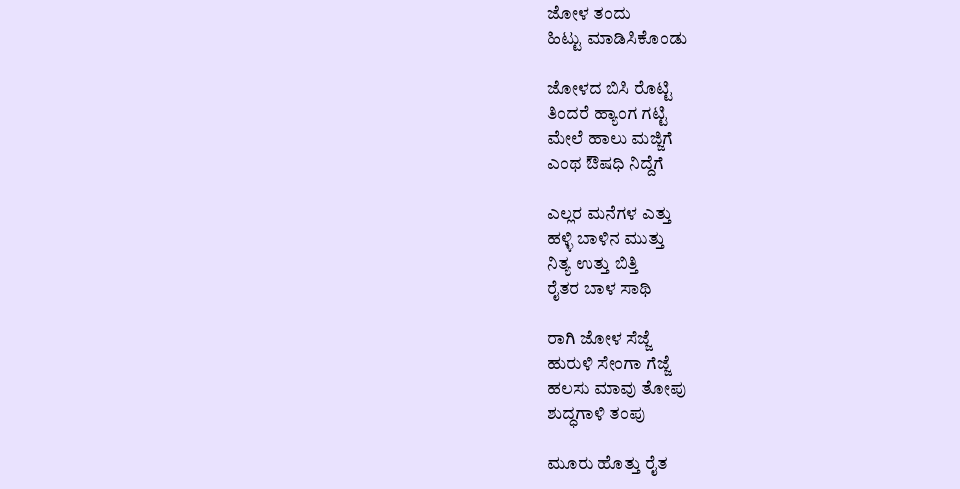ಜೋಳ ತಂದು
ಹಿಟ್ಟು ಮಾಡಿಸಿಕೊಂಡು

ಜೋಳದ ಬಿಸಿ ರೊಟ್ಟಿ
ತಿಂದರೆ ಹ್ಯಾಂಗ ಗಟ್ಟಿ
ಮೇಲೆ ಹಾಲು ಮಜ್ಜಿಗೆ
ಎಂಥ ಔಷಧಿ ನಿದ್ದೆಗೆ

ಎಲ್ಲರ ಮನೆಗಳ ಎತ್ತು
ಹಳ್ಳಿ ಬಾಳಿನ ಮುತ್ತು
ನಿತ್ಯ ಉತ್ತು ಬಿತ್ತಿ
ರೈತರ ಬಾಳ ಸಾಥಿ

ರಾಗಿ ಜೋಳ ಸೆಜ್ಜೆ
ಹುರುಳಿ ಸೇಂಗಾ ಗೆಜ್ಜೆ
ಹಲಸು ಮಾವು ತೋಪು
ಶುದ್ಧಗಾಳಿ ತಂಪು

ಮೂರು ಹೊತ್ತು ರೈತ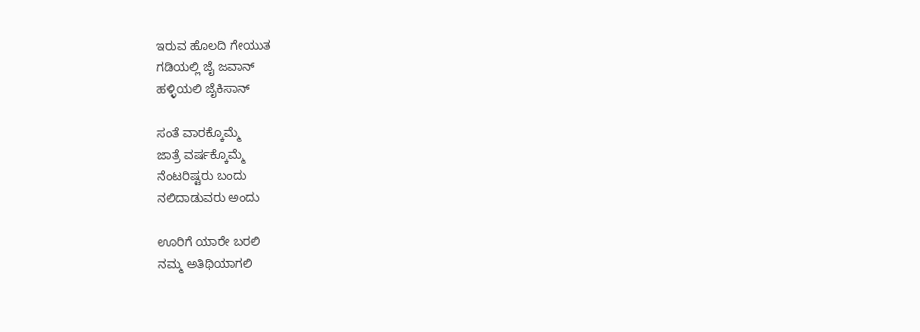ಇರುವ ಹೊಲದಿ ಗೇಯುತ
ಗಡಿಯಲ್ಲಿ ಜೈ ಜವಾನ್
ಹಳ್ಳಿಯಲಿ ಜೈಕಿಸಾನ್

ಸಂತೆ ವಾರಕ್ಕೊಮ್ಮೆ
ಜಾತ್ರೆ ವರ್ಷಕ್ಕೊಮ್ಮೆ
ನೆಂಟರಿಷ್ಟರು ಬಂದು
ನಲಿದಾಡುವರು ಅಂದು

ಊರಿಗೆ ಯಾರೇ ಬರಲಿ
ನಮ್ಮ ಅತಿಥಿಯಾಗಲಿ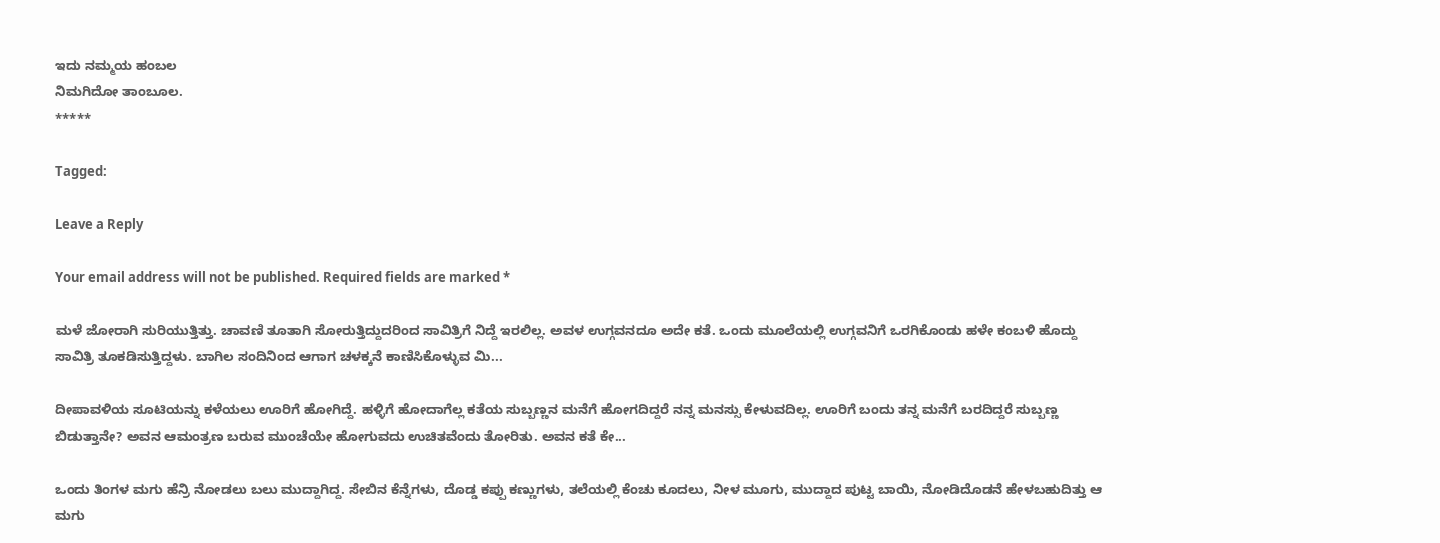ಇದು ನಮ್ಮಯ ಹಂಬಲ
ನಿಮಗಿದೋ ತಾಂಬೂಲ.
*****

Tagged:

Leave a Reply

Your email address will not be published. Required fields are marked *

ಮಳೆ ಜೋರಾಗಿ ಸುರಿಯುತ್ತಿತ್ತು. ಚಾವಣಿ ತೂತಾಗಿ ಸೋರುತ್ತಿದ್ದುದರಿಂದ ಸಾವಿತ್ರಿಗೆ ನಿದ್ದೆ ಇರಲಿಲ್ಲ. ಅವಳ ಉಗ್ಗವನದೂ ಅದೇ ಕತೆ. ಒಂದು ಮೂಲೆಯಲ್ಲಿ ಉಗ್ಗವನಿಗೆ ಒರಗಿಕೊಂಡು ಹಳೇ ಕಂಬಳಿ ಹೊದ್ದು ಸಾವಿತ್ರಿ ತೂಕಡಿಸುತ್ತಿದ್ದಳು. ಬಾಗಿಲ ಸಂದಿನಿಂದ ಆಗಾಗ ಚಳಕ್ಕನೆ ಕಾಣಿಸಿಕೊಳ್ಳುವ ಮಿ...

ದೀಪಾವಳಿಯ ಸೂಟಿಯನ್ನು ಕಳೆಯಲು ಊರಿಗೆ ಹೋಗಿದ್ದೆ. ಹಳ್ಳಿಗೆ ಹೋದಾಗೆಲ್ಲ ಕತೆಯ ಸುಬ್ಬಣ್ಣನ ಮನೆಗೆ ಹೋಗದಿದ್ದರೆ ನನ್ನ ಮನಸ್ಸು ಕೇಳುವದಿಲ್ಲ. ಊರಿಗೆ ಬಂದು ತನ್ನ ಮನೆಗೆ ಬರದಿದ್ದರೆ ಸುಬ್ಬಣ್ಣ ಬಿಡುತ್ತಾನೇ? ಅವನ ಆಮಂತ್ರಣ ಬರುವ ಮುಂಚೆಯೇ ಹೋಗುವದು ಉಚಿತವೆಂದು ತೋರಿತು. ಅವನ ಕತೆ ಕೇ...

ಒಂದು ತಿಂಗಳ ಮಗು ಹೆನ್ರಿ ನೋಡಲು ಬಲು ಮುದ್ದಾಗಿದ್ದ. ಸೇಬಿನ ಕೆನ್ನೆಗಳು, ದೊಡ್ಡ ಕಪ್ಪು ಕಣ್ಣುಗಳು, ತಲೆಯಲ್ಲಿ ಕೆಂಚು ಕೂದಲು, ನೀಳ ಮೂಗು, ಮುದ್ದಾದ ಪುಟ್ಟ ಬಾಯಿ, ನೋಡಿದೊಡನೆ ಹೇಳಬಹುದಿತ್ತು ಆ ಮಗು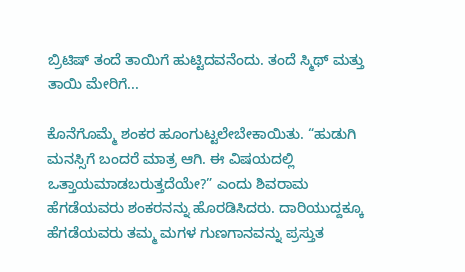ಬ್ರಿಟಿಷ್ ತಂದೆ ತಾಯಿಗೆ ಹುಟ್ಟಿದವನೆಂದು. ತಂದೆ ಸ್ಮಿಥ್ ಮತ್ತು ತಾಯಿ ಮೇರಿಗೆ...

ಕೊನೆಗೊಮ್ಮೆ ಶಂಕರ ಹೂಂಗುಟ್ಟಲೇಬೇಕಾಯಿತು. “ಹುಡುಗಿ ಮನಸ್ಸಿಗೆ ಬಂದರೆ ಮಾತ್ರ ಆಗಿ. ಈ ವಿಷಯದಲ್ಲಿ ಒತ್ತಾಯಮಾಡಬರುತ್ತದೆಯೇ?” ಎಂದು ಶಿವರಾಮ ಹೆಗಡೆಯವರು ಶಂಕರನನ್ನು ಹೊರಡಿಸಿದರು. ದಾರಿಯುದ್ದಕ್ಕೂ ಹೆಗಡೆಯವರು ತಮ್ಮ ಮಗಳ ಗುಣಗಾನವನ್ನು ಪ್ರಸ್ತುತ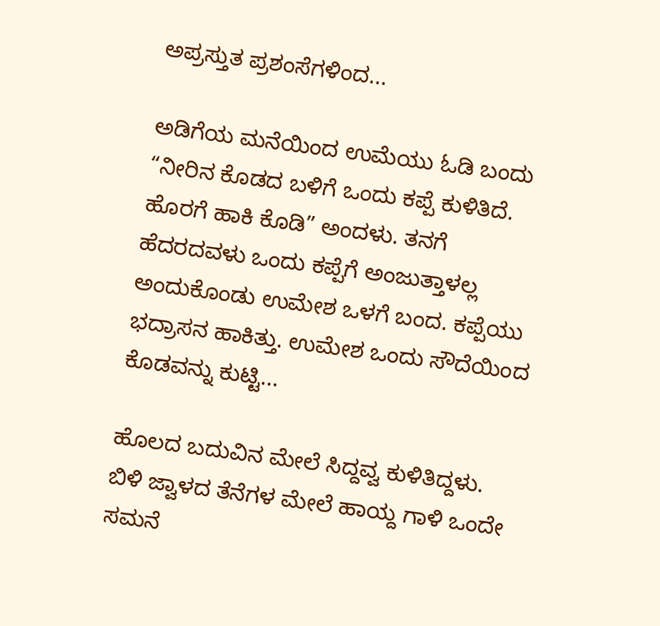ಅಪ್ರಸ್ತುತ ಪ್ರಶಂಸೆಗಳಿಂದ...

ಅಡಿಗೆಯ ಮನೆಯಿಂದ ಉಮೆಯು ಓಡಿ ಬಂದು “ನೀರಿನ ಕೊಡದ ಬಳಿಗೆ ಒಂದು ಕಪ್ಪೆ ಕುಳಿತಿದೆ. ಹೊರಗೆ ಹಾಕಿ ಕೊಡಿ” ಅಂದಳು. ತನಗೆ ಹೆದರದವಳು ಒಂದು ಕಪ್ಪೆಗೆ ಅಂಜುತ್ತಾಳಲ್ಲ ಅಂದುಕೊಂಡು ಉಮೇಶ ಒಳಗೆ ಬಂದ. ಕಪ್ಪೆಯು ಭದ್ರಾಸನ ಹಾಕಿತ್ತು. ಉಮೇಶ ಒಂದು ಸೌದೆಯಿಂದ ಕೊಡವನ್ನು ಕುಟ್ಟಿ...

ಹೊಲದ ಬದುವಿನ ಮೇಲೆ ಸಿದ್ದವ್ವ ಕುಳಿತಿದ್ದಳು. ಬಿಳಿ ಜ್ವಾಳದ ತೆನೆಗಳ ಮೇಲೆ ಹಾಯ್ದ ಗಾಳಿ ಒಂದೇ ಸಮನೆ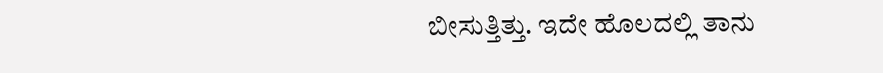ಬೀಸುತ್ತಿತ್ತು. ಇದೇ ಹೊಲದಲ್ಲಿ ತಾನು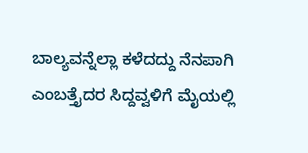ಬಾಲ್ಯವನ್ನೆಲ್ಲಾ ಕಳೆದದ್ದು ನೆನಪಾಗಿ ಎಂಬತ್ತೈದರ ಸಿದ್ದವ್ವಳಿಗೆ ಮೈಯಲ್ಲಿ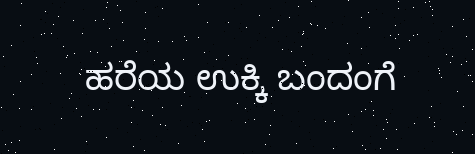ಹರೆಯ ಉಕ್ಕಿ ಬಂದಂಗೆ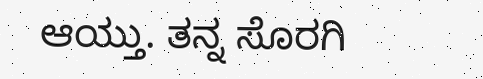ಆಯ್ತು. ತನ್ನ ಸೊರಗಿ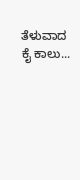ತೆಳುವಾದ ಕೈ ಕಾಲು...